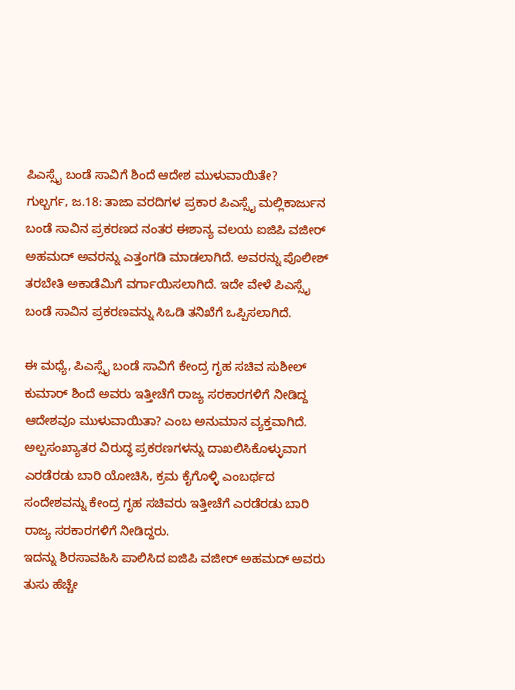ಪಿಎಸ್ಸೈ ಬಂಡೆ ಸಾವಿಗೆ ಶಿಂದೆ ಆದೇಶ ಮುಳುವಾಯಿತೇ?
ಗುಲ್ಬರ್ಗ, ಜ.18: ತಾಜಾ ವರದಿಗಳ ಪ್ರಕಾರ ಪಿಎಸ್ಸೈ ಮಲ್ಲಿಕಾರ್ಜುನ ಬಂಡೆ ಸಾವಿನ ಪ್ರಕರಣದ ನಂತರ ಈಶಾನ್ಯ ವಲಯ ಐಜಿಪಿ ವಜೀರ್ ಅಹಮದ್ ಅವರನ್ನು ಎತ್ತಂಗಡಿ ಮಾಡಲಾಗಿದೆ. ಅವರನ್ನು ಪೊಲೀಶ್ ತರಬೇತಿ ಅಕಾಡೆಮಿಗೆ ವರ್ಗಾಯಿಸಲಾಗಿದೆ. ಇದೇ ವೇಳೆ ಪಿಎಸ್ಸೈ ಬಂಡೆ ಸಾವಿನ ಪ್ರಕರಣವನ್ನು ಸಿಒಡಿ ತನಿಖೆಗೆ ಒಪ್ಪಿಸಲಾಗಿದೆ.

ಈ ಮಧ್ಯೆ, ಪಿಎಸ್ಸೈ ಬಂಡೆ ಸಾವಿಗೆ ಕೇಂದ್ರ ಗೃಹ ಸಚಿವ ಸುಶೀಲ್ ಕುಮಾರ್ ಶಿಂದೆ ಅವರು ಇತ್ತೀಚೆಗೆ ರಾಜ್ಯ ಸರಕಾರಗಳಿಗೆ ನೀಡಿದ್ದ ಆದೇಶವೂ ಮುಳುವಾಯಿತಾ? ಎಂಬ ಅನುಮಾನ ವ್ಯಕ್ತವಾಗಿದೆ. ಅಲ್ಪಸಂಖ್ಯಾತರ ವಿರುದ್ಧ ಪ್ರಕರಣಗಳನ್ನು ದಾಖಲಿಸಿಕೊಳ್ಳುವಾಗ ಎರಡೆರಡು ಬಾರಿ ಯೋಚಿಸಿ, ಕ್ರಮ ಕೈಗೊಳ್ಳಿ ಎಂಬರ್ಥದ ಸಂದೇಶವನ್ನು ಕೇಂದ್ರ ಗೃಹ ಸಚಿವರು ಇತ್ತೀಚೆಗೆ ಎರಡೆರಡು ಬಾರಿ ರಾಜ್ಯ ಸರಕಾರಗಳಿಗೆ ನೀಡಿದ್ದರು.
ಇದನ್ನು ಶಿರಸಾವಹಿಸಿ ಪಾಲಿಸಿದ ಐಜಿಪಿ ವಜೀರ್ ಅಹಮದ್ ಅವರು ತುಸು ಹೆಚ್ಚೇ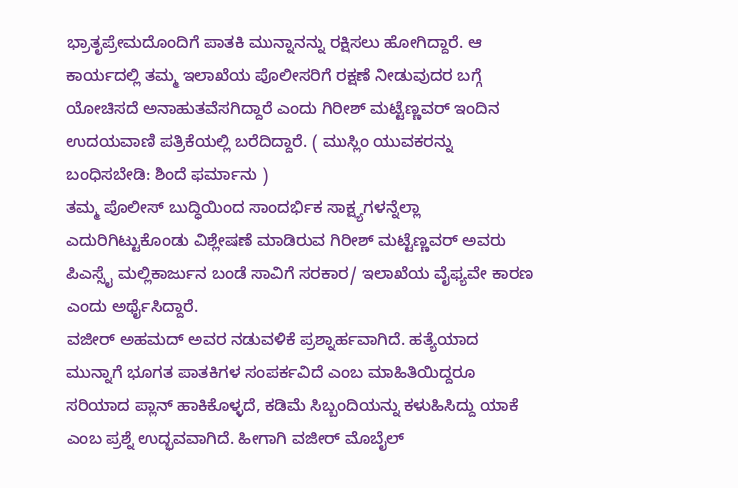ಭ್ರಾತೃಪ್ರೇಮದೊಂದಿಗೆ ಪಾತಕಿ ಮುನ್ನಾನನ್ನು ರಕ್ಷಿಸಲು ಹೋಗಿದ್ದಾರೆ. ಆ ಕಾರ್ಯದಲ್ಲಿ ತಮ್ಮ ಇಲಾಖೆಯ ಪೊಲೀಸರಿಗೆ ರಕ್ಷಣೆ ನೀಡುವುದರ ಬಗ್ಗೆ ಯೋಚಿಸದೆ ಅನಾಹುತವೆಸಗಿದ್ದಾರೆ ಎಂದು ಗಿರೀಶ್ ಮಟ್ಟೆಣ್ಣವರ್ ಇಂದಿನ ಉದಯವಾಣಿ ಪತ್ರಿಕೆಯಲ್ಲಿ ಬರೆದಿದ್ದಾರೆ. ( ಮುಸ್ಲಿಂ ಯುವಕರನ್ನು ಬಂಧಿಸಬೇಡಿ: ಶಿಂದೆ ಫರ್ಮಾನು )
ತಮ್ಮ ಪೊಲೀಸ್ ಬುದ್ಧಿಯಿಂದ ಸಾಂದರ್ಭಿಕ ಸಾಕ್ಷ್ಯಗಳನ್ನೆಲ್ಲಾ ಎದುರಿಗಿಟ್ಟುಕೊಂಡು ವಿಶ್ಲೇಷಣೆ ಮಾಡಿರುವ ಗಿರೀಶ್ ಮಟ್ಟೆಣ್ಣವರ್ ಅವರು ಪಿಎಸ್ಸೈ ಮಲ್ಲಿಕಾರ್ಜುನ ಬಂಡೆ ಸಾವಿಗೆ ಸರಕಾರ/ ಇಲಾಖೆಯ ವೈಫ್ಯವೇ ಕಾರಣ ಎಂದು ಅರ್ಥೈಸಿದ್ದಾರೆ.
ವಜೀರ್ ಅಹಮದ್ ಅವರ ನಡುವಳಿಕೆ ಪ್ರಶ್ನಾರ್ಹವಾಗಿದೆ. ಹತ್ಯೆಯಾದ ಮುನ್ನಾಗೆ ಭೂಗತ ಪಾತಕಿಗಳ ಸಂಪರ್ಕವಿದೆ ಎಂಬ ಮಾಹಿತಿಯಿದ್ದರೂ ಸರಿಯಾದ ಪ್ಲಾನ್ ಹಾಕಿಕೊಳ್ಳದೆ, ಕಡಿಮೆ ಸಿಬ್ಬಂದಿಯನ್ನು ಕಳುಹಿಸಿದ್ದು ಯಾಕೆ ಎಂಬ ಪ್ರಶ್ನೆ ಉದ್ಭವವಾಗಿದೆ. ಹೀಗಾಗಿ ವಜೀರ್ ಮೊಬೈಲ್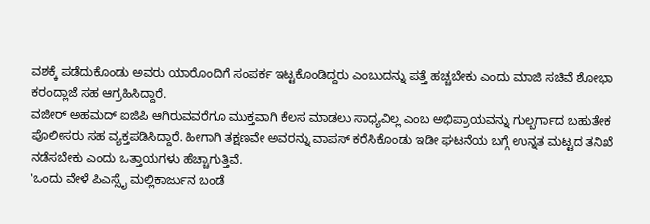ವಶಕ್ಕೆ ಪಡೆದುಕೊಂಡು ಅವರು ಯಾರೊಂದಿಗೆ ಸಂಪರ್ಕ ಇಟ್ಟಕೊಂಡಿದ್ದರು ಎಂಬುದನ್ನು ಪತ್ತೆ ಹಚ್ಚಬೇಕು ಎಂದು ಮಾಜಿ ಸಚಿವೆ ಶೋಭಾ ಕರಂದ್ಲಾಜೆ ಸಹ ಆಗ್ರಹಿಸಿದ್ದಾರೆ.
ವಜೀರ್ ಅಹಮದ್ ಐಜಿಪಿ ಆಗಿರುವವರೆಗೂ ಮುಕ್ತವಾಗಿ ಕೆಲಸ ಮಾಡಲು ಸಾಧ್ಯವಿಲ್ಲ ಎಂಬ ಅಭಿಪ್ರಾಯವನ್ನು ಗುಲ್ಬರ್ಗಾದ ಬಹುತೇಕ ಪೊಲೀಸರು ಸಹ ವ್ಯಕ್ತಪಡಿಸಿದ್ದಾರೆ. ಹೀಗಾಗಿ ತಕ್ಷಣವೇ ಅವರನ್ನು ವಾಪಸ್ ಕರೆಸಿಕೊಂಡು ಇಡೀ ಘಟನೆಯ ಬಗ್ಗೆ ಉನ್ನತ ಮಟ್ಟದ ತನಿಖೆ ನಡೆಸಬೇಕು ಎಂದು ಒತ್ತಾಯಗಳು ಹೆಚ್ಚಾಗುತ್ತಿವೆ.
'ಒಂದು ವೇಳೆ ಪಿಎಸ್ಸೈ ಮಲ್ಲಿಕಾರ್ಜುನ ಬಂಡೆ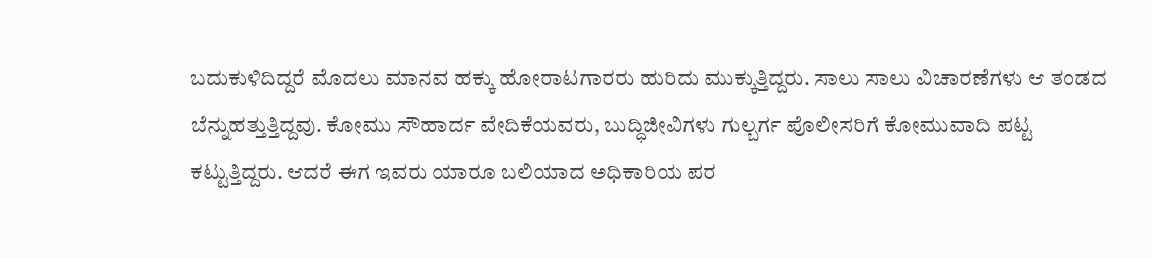ಬದುಕುಳಿದಿದ್ದರೆ ಮೊದಲು ಮಾನವ ಹಕ್ಕು ಹೋರಾಟಗಾರರು ಹುರಿದು ಮುಕ್ಕುತ್ತಿದ್ದರು. ಸಾಲು ಸಾಲು ವಿಚಾರಣೆಗಳು ಆ ತಂಡದ ಬೆನ್ನುಹತ್ತುತ್ತಿದ್ದವು. ಕೋಮು ಸೌಹಾರ್ದ ವೇದಿಕೆಯವರು, ಬುದ್ಧಿಜೀವಿಗಳು ಗುಲ್ಬರ್ಗ ಪೊಲೀಸರಿಗೆ ಕೋಮುವಾದಿ ಪಟ್ಟ ಕಟ್ಟುತ್ತಿದ್ದರು. ಆದರೆ ಈಗ ಇವರು ಯಾರೂ ಬಲಿಯಾದ ಅಧಿಕಾರಿಯ ಪರ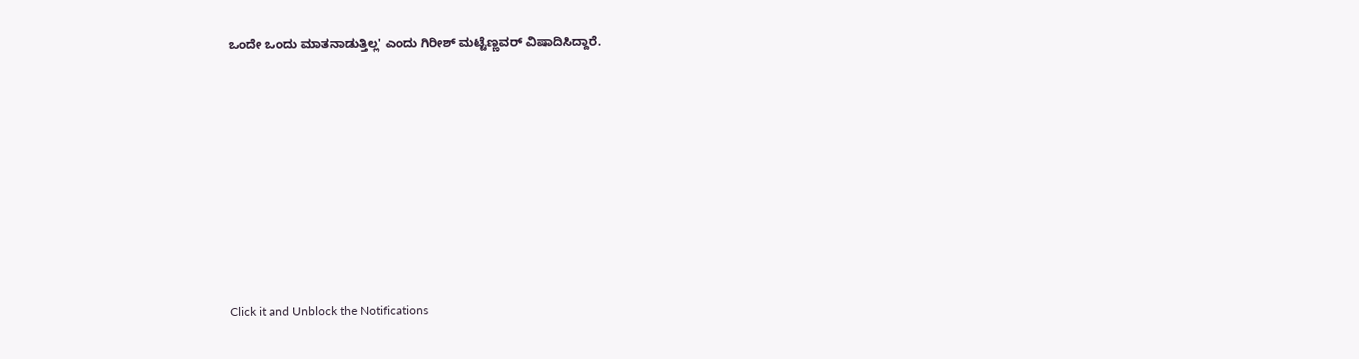ಒಂದೇ ಒಂದು ಮಾತನಾಡುತ್ತಿಲ್ಲ' ಎಂದು ಗಿರೀಶ್ ಮಟ್ಟೆಣ್ಣವರ್ ವಿಷಾದಿಸಿದ್ದಾರೆ.












Click it and Unblock the Notifications